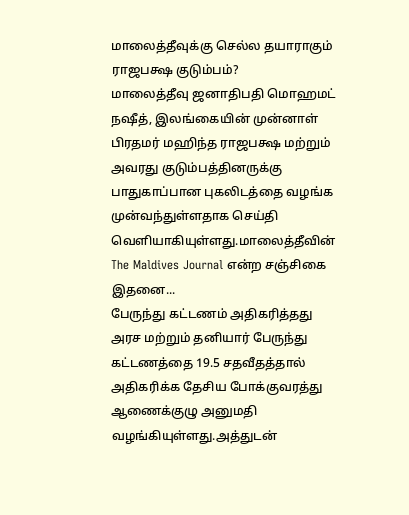மாலைத்தீவுக்கு செல்ல தயாராகும் ராஜபக்ஷ குடும்பம்?
மாலைத்தீவு ஜனாதிபதி மொஹமட் நஷீத், இலங்கையின் முன்னாள் பிரதமர் மஹிந்த ராஜபக்ஷ மற்றும் அவரது குடும்பத்தினருக்கு பாதுகாப்பான புகலிடத்தை வழங்க முன்வந்துள்ளதாக செய்தி வெளியாகியுள்ளது.மாலைத்தீவின் The Maldives Journal என்ற சஞ்சிகை இதனை...
பேருந்து கட்டணம் அதிகரித்தது
அரச மற்றும் தனியார் பேருந்து கட்டணத்தை 19.5 சதவீதத்தால் அதிகரிக்க தேசிய போக்குவரத்து ஆணைக்குழு அனுமதி வழங்கியுள்ளது.அத்துடன்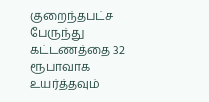குறைந்தபட்ச பேருந்து கட்டணத்தை 32 ரூபாவாக உயர்த்தவும்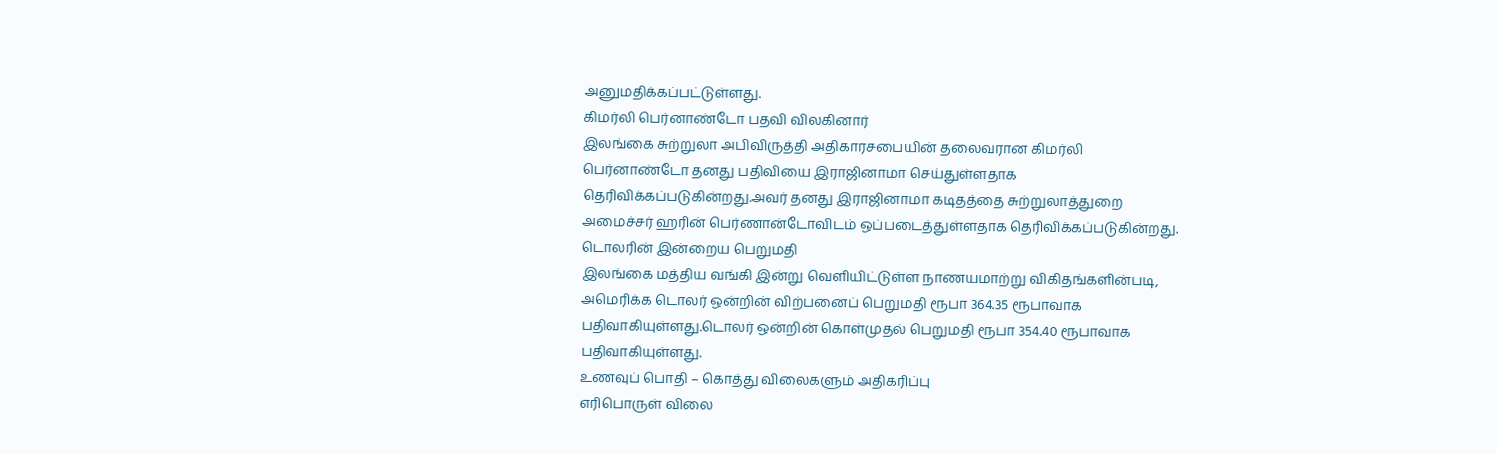அனுமதிக்கப்பட்டுள்ளது.
கிமர்லி பெர்னாண்டோ பதவி விலகினார்
இலங்கை சுற்றுலா அபிவிருத்தி அதிகாரசபையின் தலைவரான கிமர்லி பெர்னாண்டோ தனது பதிவியை இராஜினாமா செய்துள்ளதாக தெரிவிக்கப்படுகின்றது.அவர் தனது இராஜினாமா கடிதத்தை சுற்றுலாத்துறை அமைச்சர் ஹரின் பெர்ணான்டோவிடம் ஒப்படைத்துள்ளதாக தெரிவிக்கப்படுகின்றது.
டொலரின் இன்றைய பெறுமதி
இலங்கை மத்திய வங்கி இன்று வெளியிட்டுள்ள நாணயமாற்று விகிதங்களின்படி, அமெரிக்க டொலர் ஒன்றின் விற்பனைப் பெறுமதி ரூபா 364.35 ரூபாவாக பதிவாகியுள்ளது.டொலர் ஒன்றின் கொள்முதல் பெறுமதி ரூபா 354.40 ரூபாவாக பதிவாகியுள்ளது.
உணவுப் பொதி – கொத்து விலைகளும் அதிகரிப்பு
எரிபொருள் விலை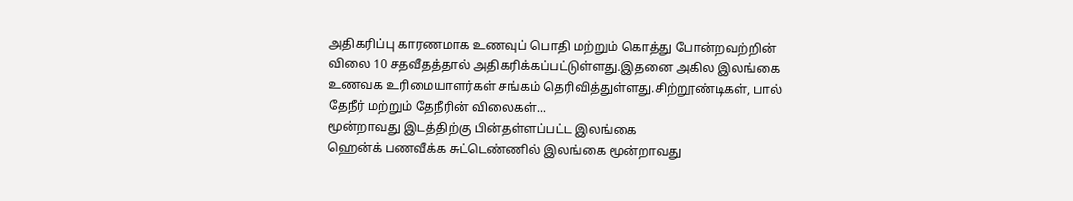அதிகரிப்பு காரணமாக உணவுப் பொதி மற்றும் கொத்து போன்றவற்றின் விலை 10 சதவீதத்தால் அதிகரிக்கப்பட்டுள்ளது.இதனை அகில இலங்கை உணவக உரிமையாளர்கள் சங்கம் தெரிவித்துள்ளது.சிற்றூண்டிகள், பால் தேநீர் மற்றும் தேநீரின் விலைகள்...
மூன்றாவது இடத்திற்கு பின்தள்ளப்பட்ட இலங்கை
ஹென்க் பணவீக்க சுட்டெண்ணில் இலங்கை மூன்றாவது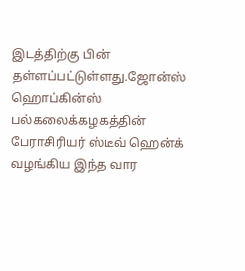இடத்திற்கு பின் தள்ளப்பட்டுள்ளது.ஜோன்ஸ் ஹொப்கின்ஸ் பல்கலைக்கழகத்தின் பேராசிரியர் ஸ்டீவ் ஹென்க் வழங்கிய இந்த வார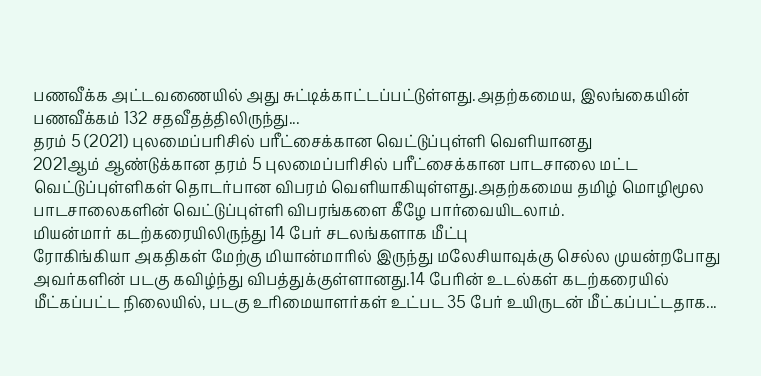பணவீக்க அட்டவணையில் அது சுட்டிக்காட்டப்பட்டுள்ளது.அதற்கமைய, இலங்கையின் பணவீக்கம் 132 சதவீதத்திலிருந்து...
தரம் 5 (2021) புலமைப்பரிசில் பரீட்சைக்கான வெட்டுப்புள்ளி வெளியானது
2021ஆம் ஆண்டுக்கான தரம் 5 புலமைப்பரிசில் பரீட்சைக்கான பாடசாலை மட்ட வெட்டுப்புள்ளிகள் தொடர்பான விபரம் வெளியாகியுள்ளது.அதற்கமைய தமிழ் மொழிமூல பாடசாலைகளின் வெட்டுப்புள்ளி விபரங்களை கீழே பார்வையிடலாம்.
மியன்மார் கடற்கரையிலிருந்து 14 பேர் சடலங்களாக மீட்பு
ரோகிங்கியா அகதிகள் மேற்கு மியான்மாரில் இருந்து மலேசியாவுக்கு செல்ல முயன்றபோது அவர்களின் படகு கவிழ்ந்து விபத்துக்குள்ளானது.14 பேரின் உடல்கள் கடற்கரையில் மீட்கப்பட்ட நிலையில், படகு உரிமையாளர்கள் உட்பட 35 பேர் உயிருடன் மீட்கப்பட்டதாக...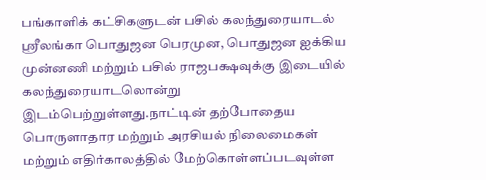பங்காளிக் கட்சிகளுடன் பசில் கலந்துரையாடல்
ஸ்ரீலங்கா பொதுஜன பெரமுன, பொதுஜன ஐக்கிய முன்னணி மற்றும் பசில் ராஜபக்ஷவுக்கு இடையில் கலந்துரையாடலொன்று இடம்பெற்றுள்ளது.நாட்டின் தற்போதைய பொருளாதார மற்றும் அரசியல் நிலைமைகள் மற்றும் எதிர்காலத்தில் மேற்கொள்ளப்படவுள்ள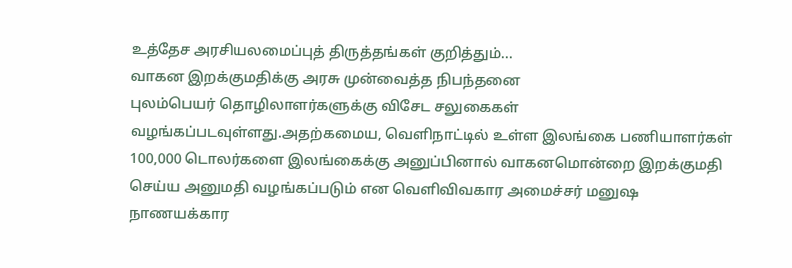உத்தேச அரசியலமைப்புத் திருத்தங்கள் குறித்தும்...
வாகன இறக்குமதிக்கு அரசு முன்வைத்த நிபந்தனை
புலம்பெயர் தொழிலாளர்களுக்கு விசேட சலுகைகள் வழங்கப்படவுள்ளது.அதற்கமைய, வெளிநாட்டில் உள்ள இலங்கை பணியாளர்கள் 100,000 டொலர்களை இலங்கைக்கு அனுப்பினால் வாகனமொன்றை இறக்குமதி செய்ய அனுமதி வழங்கப்படும் என வெளிவிவகார அமைச்சர் மனுஷ நாணயக்கார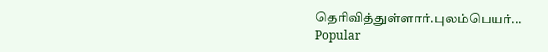தெரிவித்துள்ளார்.புலம்பெயர்...
Popular